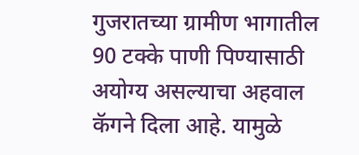गुजरातच्या ग्रामीण भागातील 90 टक्के पाणी पिण्यासाठी अयोग्य असल्याचा अहवाल कॅगने दिला आहे. यामुळे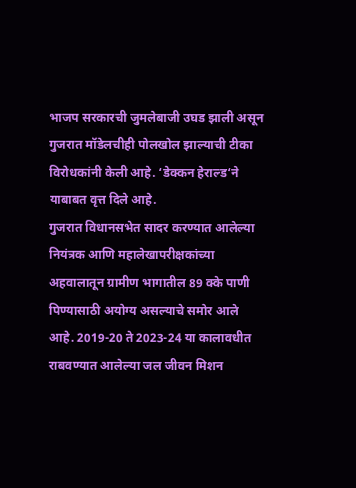भाजप सरकारची जुमलेबाजी उघड झाली असून गुजरात मॉडेलचीही पोलखोल झाल्याची टीका विरोधकांनी केली आहे. ‘डेक्कन हेराल्ड‘ने याबाबत वृत्त दिले आहे.
गुजरात विधानसभेत सादर करण्यात आलेल्या नियंत्रक आणि महालेखापरीक्षकांच्या अहवालातून ग्रामीण भागातील 89 क्के पाणी पिण्यासाठी अयोग्य असल्याचे समोर आले आहे. 2019-20 ते 2023-24 या कालावधीत राबवण्यात आलेल्या जल जीवन मिशन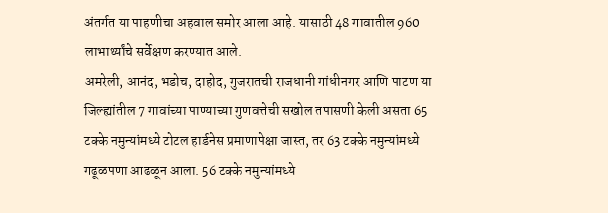अंतर्गत या पाहणीचा अहवाल समोर आला आहे. यासाठी 48 गावातील 960 लाभार्थ्यांचे सर्वेक्षण करण्यात आले.
अमरेली, आनंद, भडोच, दाहोद, गुजरातची राजधानी गांधीनगर आणि पाटण या जिल्ह्यांतील 7 गावांच्या पाण्याच्या गुणवत्तेची सखोल तपासणी केली असता 65 टक्के नमुन्यांमध्ये टोटल हार्डनेस प्रमाणापेक्षा जास्त, तर 63 टक्के नमुन्यांमध्ये गढूळपणा आढळून आला. 56 टक्के नमुन्यांमध्ये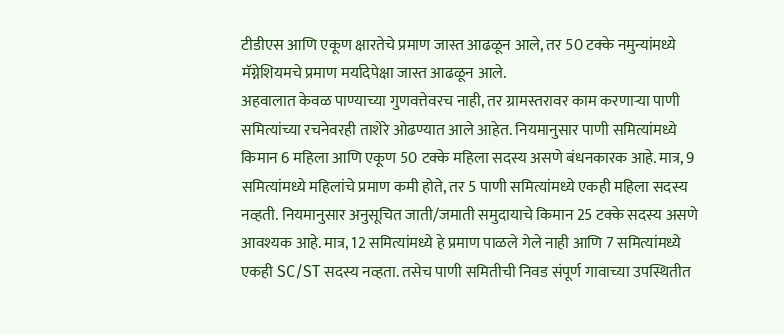टीडीएस आणि एकूण क्षारतेचे प्रमाण जास्त आढळून आले, तर 50 टक्के नमुन्यांमध्ये मॅग्नेशियमचे प्रमाण मर्यादेपेक्षा जास्त आढळून आले.
अहवालात केवळ पाण्याच्या गुणवत्तेवरच नाही, तर ग्रामस्तरावर काम करणाऱ्या पाणी समित्यांच्या रचनेवरही ताशेरे ओढण्यात आले आहेत. नियमानुसार पाणी समित्यांमध्ये किमान 6 महिला आणि एकूण 50 टक्के महिला सदस्य असणे बंधनकारक आहे. मात्र, 9 समित्यांमध्ये महिलांचे प्रमाण कमी होते, तर 5 पाणी समित्यांमध्ये एकही महिला सदस्य नव्हती. नियमानुसार अनुसूचित जाती/जमाती समुदायाचे किमान 25 टक्के सदस्य असणे आवश्यक आहे. मात्र, 12 समित्यांमध्ये हे प्रमाण पाळले गेले नाही आणि 7 समित्यांमध्ये एकही SC/ST सदस्य नव्हता. तसेच पाणी समितीची निवड संपूर्ण गावाच्या उपस्थितीत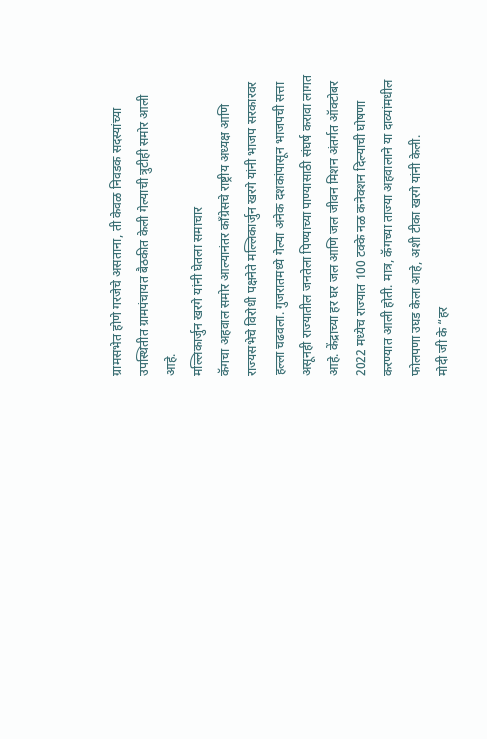ग्रामसभेत होणे गरजेचे असताना, ती केवळ निवडक सदस्यांच्या उपस्थितीत ग्रामपंचायत बैठकीत केली गेल्याची त्रुटीही समोर आली आहे.
मल्लिकार्जुन खरगे यांनी घेतला समाचार
कॅगचा अहवाल समोर आल्यानंतर काँग्रेसचे राष्ट्रीय अध्यक्ष आणि राज्यसभेचे विरोधी पक्षनेते मल्लिकार्जुन खरगे यांनी भाजप सरकारवर हल्ला चढवला. गुजरातमध्ये गेल्या अनेक दशकांपासून भाजपची सत्ता असूनही राज्यातील जनतेला पिण्याच्या पाण्यासाठी संघर्ष करावा लागत आहे. केंद्राच्या हर घर जल आणि जल जीवन मिशन अंतर्गत ऑक्टोबर 2022 मध्येच राज्यात 100 टक्के नळ कनेक्शन दिल्याची घोषणा करण्यात आली होती. मात्र, कॅगच्या ताज्या अहवालाने या दाव्यांमधील फोलपणा उघड केला आहे, अशी टीका खरगे यांनी केली.
मोदी जी के “हर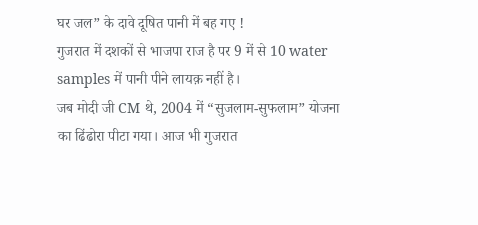घर जल” के दावे दूषित पानी में बह गए !
गुजरात में दशकों से भाजपा राज है पर 9 में से 10 water samples में पानी पीने लायक़ नहीं है।
जब मोदी जी CM थे, 2004 में “सुजलाम-सुफलाम” योजना का ढिंढोरा पीटा गया। आज भी गुजरात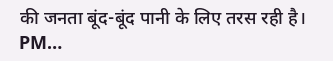की जनता बूंद-बूंद पानी के लिए तरस रही है।
PM…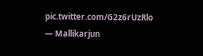pic.twitter.com/G2z6rUzRlo
— Mallikarjun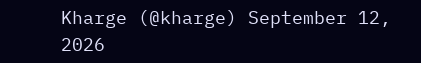Kharge (@kharge) September 12, 2026